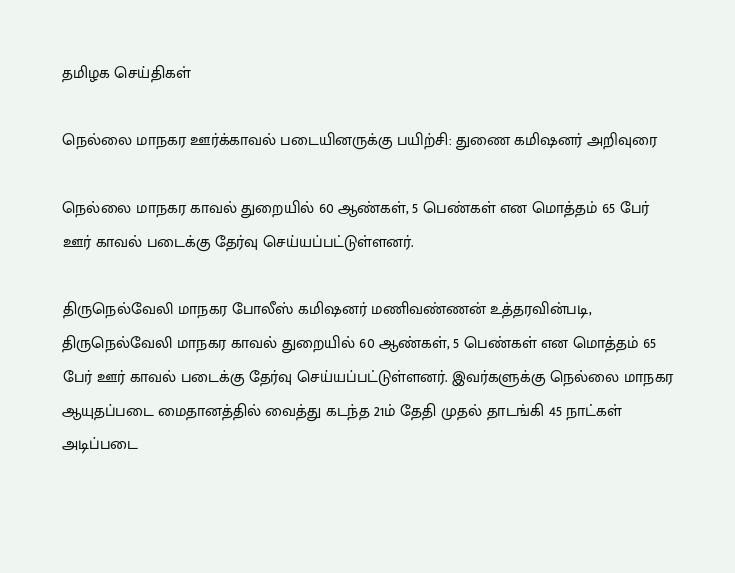தமிழக செய்திகள்

நெல்லை மாநகர ஊர்க்காவல் படையினருக்கு பயிற்சி: துணை கமிஷனர் அறிவுரை

நெல்லை மாநகர காவல் துறையில் 60 ஆண்கள், 5 பெண்கள் என மொத்தம் 65 பேர் ஊர் காவல் படைக்கு தேர்வு செய்யப்பட்டுள்ளனர்.

திருநெல்வேலி மாநகர போலீஸ் கமிஷனர் மணிவண்ணன் உத்தரவின்படி, திருநெல்வேலி மாநகர காவல் துறையில் 60 ஆண்கள், 5 பெண்கள் என மொத்தம் 65 பேர் ஊர் காவல் படைக்கு தேர்வு செய்யப்பட்டுள்ளனர். இவர்களுக்கு நெல்லை மாநகர ஆயுதப்படை மைதானத்தில் வைத்து கடந்த 21ம் தேதி முதல் தாடங்கி 45 நாட்கள் அடிப்படை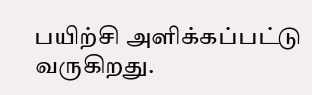பயிற்சி அளிக்கப்பட்டு வருகிறது.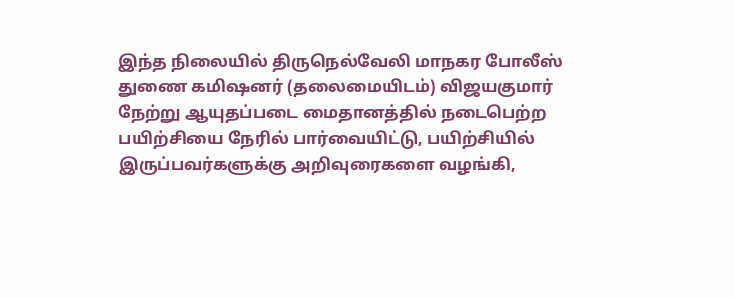இந்த நிலையில் திருநெல்வேலி மாநகர போலீஸ் துணை கமிஷனர் (தலைமையிடம்) விஜயகுமார் நேற்று ஆயுதப்படை மைதானத்தில் நடைபெற்ற பயிற்சியை நேரில் பார்வையிட்டு, பயிற்சியில் இருப்பவர்களுக்கு அறிவுரைகளை வழங்கி,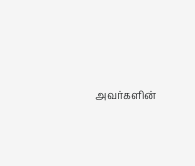அவர்களின்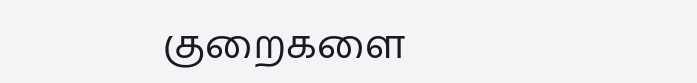குறைகளை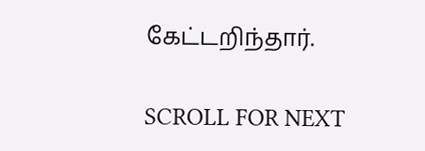கேட்டறிந்தார்.

SCROLL FOR NEXT